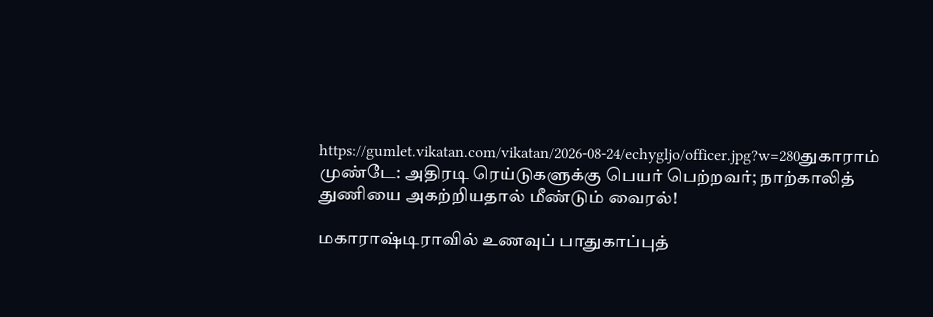https://gumlet.vikatan.com/vikatan/2026-08-24/echygljo/officer.jpg?w=280துகாராம் முண்டே: அதிரடி ரெய்டுகளுக்கு பெயர் பெற்றவர்; நாற்காலித் துணியை அகற்றியதால் மீண்டும் வைரல்!

மகாராஷ்டிராவில் உணவுப் பாதுகாப்புத்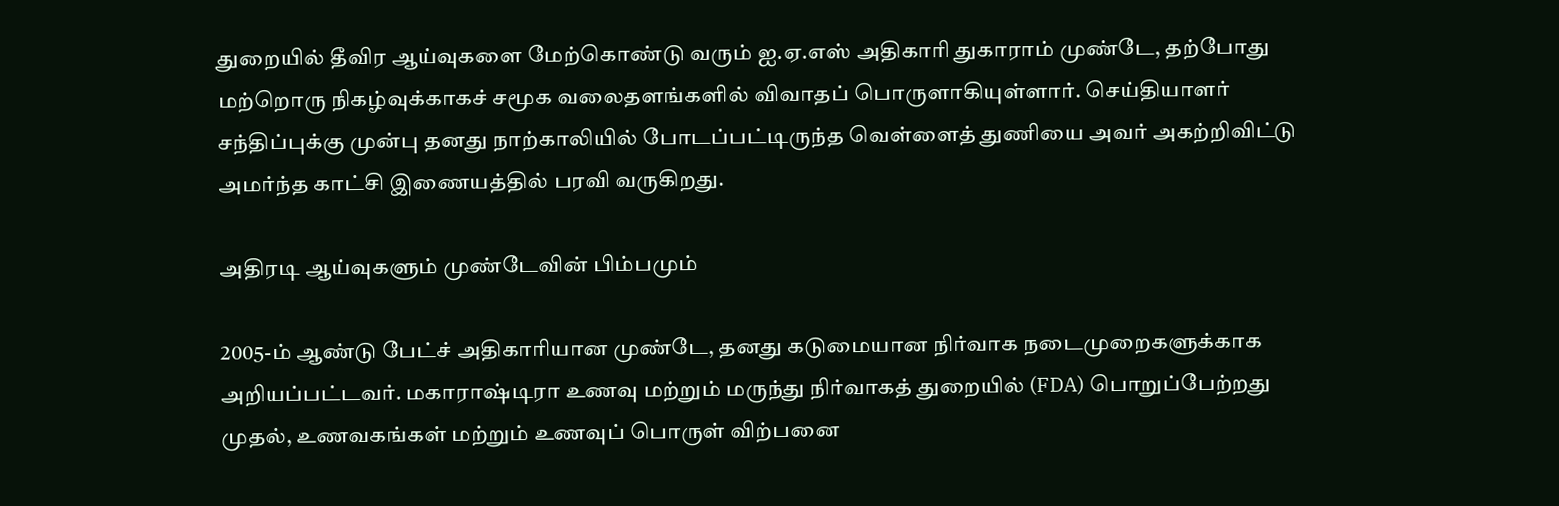துறையில் தீவிர ஆய்வுகளை மேற்கொண்டு வரும் ஐ.ஏ.எஸ் அதிகாரி துகாராம் முண்டே, தற்போது மற்றொரு நிகழ்வுக்காகச் சமூக வலைதளங்களில் விவாதப் பொருளாகியுள்ளார். செய்தியாளர் சந்திப்புக்கு முன்பு தனது நாற்காலியில் போடப்பட்டிருந்த வெள்ளைத் துணியை அவர் அகற்றிவிட்டு அமர்ந்த காட்சி இணையத்தில் பரவி வருகிறது.

அதிரடி ஆய்வுகளும் முண்டேவின் பிம்பமும்

2005-ம் ஆண்டு பேட்ச் அதிகாரியான முண்டே, தனது கடுமையான நிர்வாக நடைமுறைகளுக்காக அறியப்பட்டவர். மகாராஷ்டிரா உணவு மற்றும் மருந்து நிர்வாகத் துறையில் (FDA) பொறுப்பேற்றது முதல், உணவகங்கள் மற்றும் உணவுப் பொருள் விற்பனை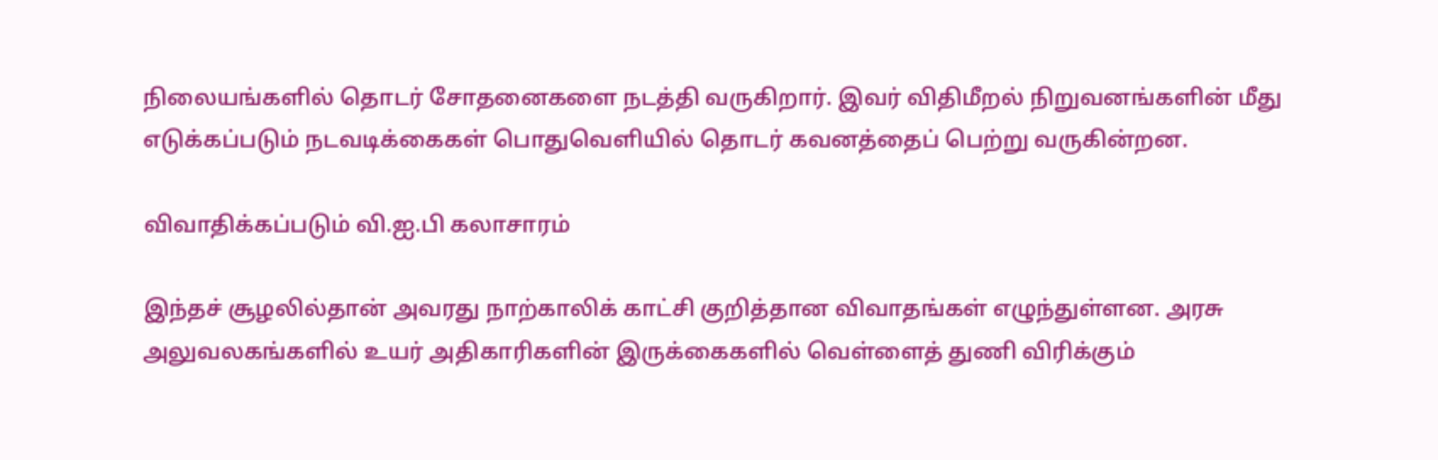நிலையங்களில் தொடர் சோதனைகளை நடத்தி வருகிறார். இவர் விதிமீறல் நிறுவனங்களின் மீது எடுக்கப்படும் நடவடிக்கைகள் பொதுவெளியில் தொடர் கவனத்தைப் பெற்று வருகின்றன.

விவாதிக்கப்படும் வி.ஐ.பி கலாசாரம்

இந்தச் சூழலில்தான் அவரது நாற்காலிக் காட்சி குறித்தான விவாதங்கள் எழுந்துள்ளன. அரசு அலுவலகங்களில் உயர் அதிகாரிகளின் இருக்கைகளில் வெள்ளைத் துணி விரிக்கும்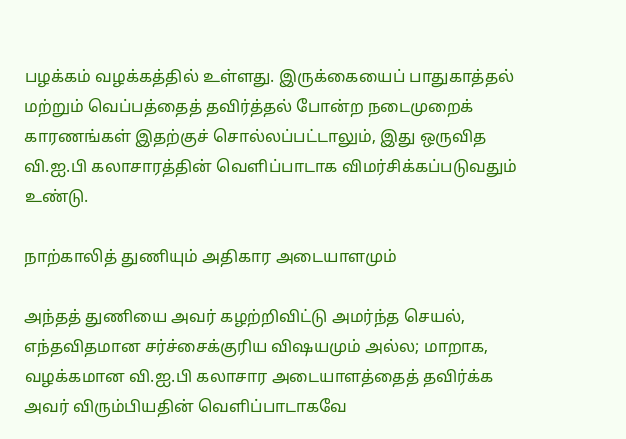பழக்கம் வழக்கத்தில் உள்ளது. இருக்கையைப் பாதுகாத்தல் மற்றும் வெப்பத்தைத் தவிர்த்தல் போன்ற நடைமுறைக் காரணங்கள் இதற்குச் சொல்லப்பட்டாலும், இது ஒருவித வி.ஐ.பி கலாசாரத்தின் வெளிப்பாடாக விமர்சிக்கப்படுவதும் உண்டு.

நாற்காலித் துணியும் அதிகார அடையாளமும்

அந்தத் துணியை அவர் கழற்றிவிட்டு அமர்ந்த செயல், எந்தவிதமான சர்ச்சைக்குரிய விஷயமும் அல்ல; மாறாக, வழக்கமான வி.ஐ.பி கலாசார அடையாளத்தைத் தவிர்க்க அவர் விரும்பியதின் வெளிப்பாடாகவே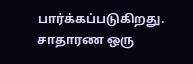பார்க்கப்படுகிறது. சாதாரண ஒரு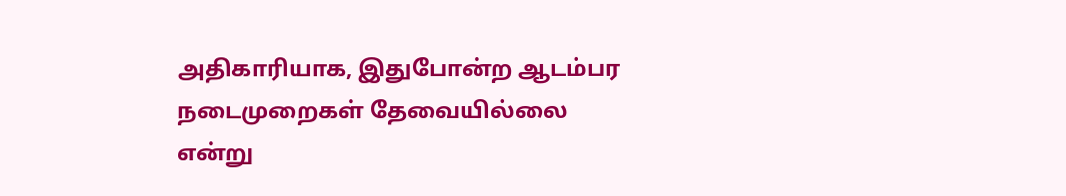அதிகாரியாக, இதுபோன்ற ஆடம்பர நடைமுறைகள் தேவையில்லை என்று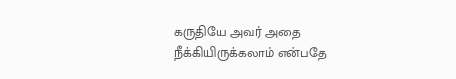கருதியே அவர் அதை நீக்கியிருக்கலாம் என்பதே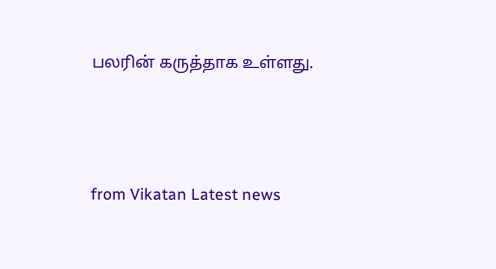பலரின் கருத்தாக உள்ளது.



from Vikatan Latest news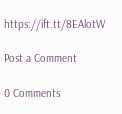https://ift.tt/8EAlotW

Post a Comment

0 Comments